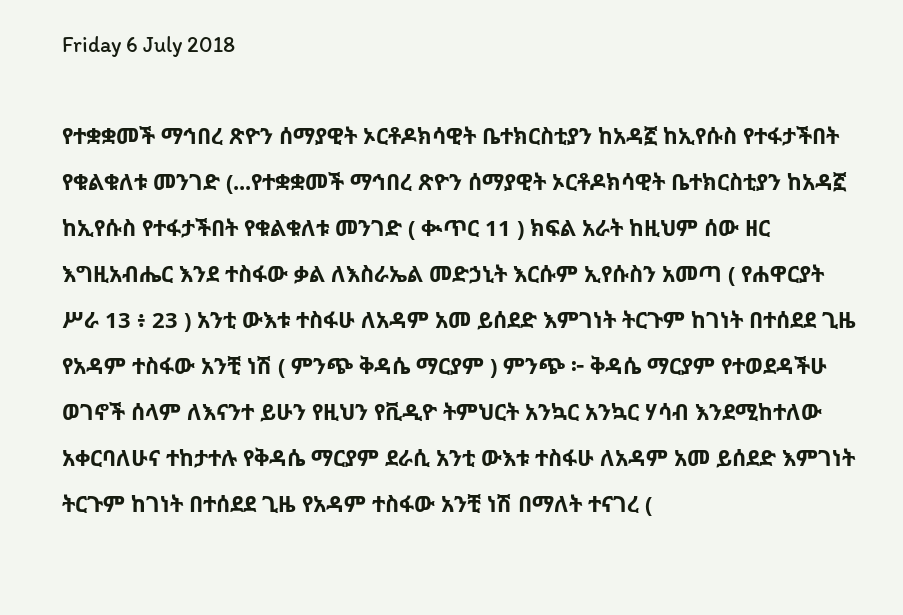Friday 6 July 2018

የተቋቋመች ማኅበረ ጽዮን ሰማያዊት ኦርቶዶክሳዊት ቤተክርስቲያን ከአዳኟ ከኢየሱስ የተፋታችበት የቁልቁለቱ መንገድ (...የተቋቋመች ማኅበረ ጽዮን ሰማያዊት ኦርቶዶክሳዊት ቤተክርስቲያን ከአዳኟ ከኢየሱስ የተፋታችበት የቁልቁለቱ መንገድ ( ቊጥር 11 ) ክፍል አራት ከዚህም ሰው ዘር እግዚአብሔር እንደ ተስፋው ቃል ለእስራኤል መድኃኒት እርሱም ኢየሱስን አመጣ ( የሐዋርያት ሥራ 13 ፥ 23 ) አንቲ ውእቱ ተስፋሁ ለአዳም አመ ይሰደድ እምገነት ትርጉም ከገነት በተሰደደ ጊዜ የአዳም ተስፋው አንቺ ነሽ ( ምንጭ ቅዳሴ ማርያም ) ምንጭ ፦ ቅዳሴ ማርያም የተወደዳችሁ ወገኖች ሰላም ለእናንተ ይሁን የዚህን የቪዲዮ ትምህርት አንኳር አንኳር ሃሳብ እንደሚከተለው አቀርባለሁና ተከታተሉ የቅዳሴ ማርያም ደራሲ አንቲ ውእቱ ተስፋሁ ለአዳም አመ ይሰደድ እምገነት ትርጉም ከገነት በተሰደደ ጊዜ የአዳም ተስፋው አንቺ ነሽ በማለት ተናገረ (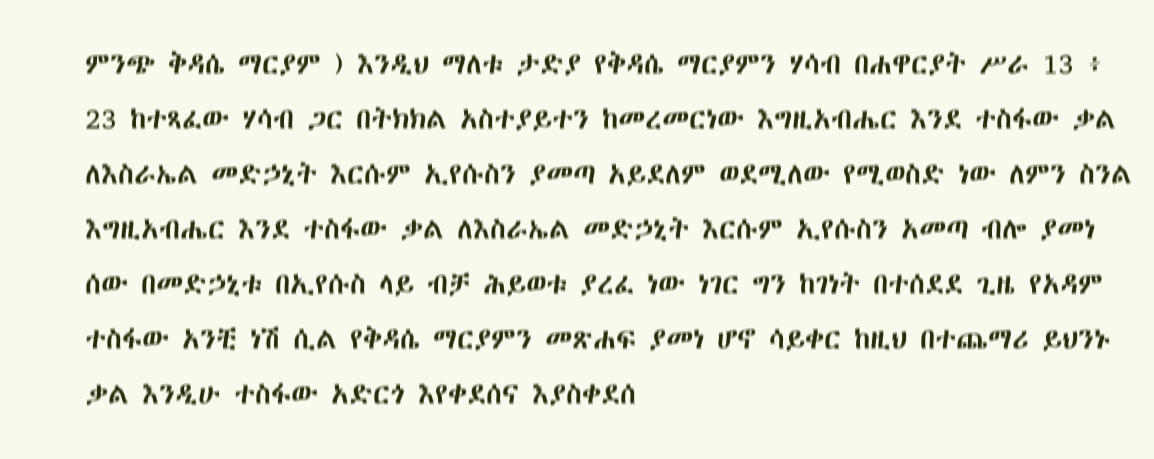ምንጭ ቅዳሴ ማርያም ) እንዲህ ማለቱ ታድያ የቅዳሴ ማርያምን ሃሳብ በሐዋርያት ሥራ 13 ፥ 23 ከተጻፈው ሃሳብ ጋር በትክክል አስተያይተን ከመረመርነው እግዚአብሔር እንደ ተስፋው ቃል ለእስራኤል መድኃኒት እርሱም ኢየሱስን ያመጣ አይደለም ወደሚለው የሚወስድ ነው ለምን ስንል እግዚአብሔር እንደ ተስፋው ቃል ለእስራኤል መድኃኒት እርሱም ኢየሱስን አመጣ ብሎ ያመነ ሰው በመድኃኒቱ በኢየሱስ ላይ ብቻ ሕይወቱ ያረፈ ነው ነገር ግን ከገነት በተሰደደ ጊዜ የአዳም ተስፋው አንቺ ነሽ ሲል የቅዳሴ ማርያምን መጽሐፍ ያመነ ሆኖ ሳይቀር ከዚህ በተጨማሪ ይህንኑ ቃል እንዲሁ ተስፋው አድርጎ እየቀደሰና እያስቀደሰ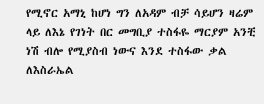የሚኖር አማኒ ከሆነ ግን ለአዳም ብቻ ሳይሆን ዛሬም ላይ ለእኔ የገነት በር መግቢያ ተስፋዬ ማርያም አንቺ ነሽ ብሎ የሚያስብ ነውና እንደ ተስፋው ቃል ለእስራኤል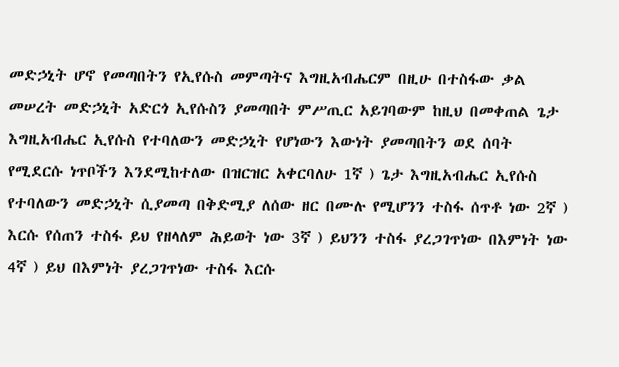መድኃኒት ሆኖ የመጣበትን የኢየሱስ መምጣትና እግዚአብሔርም በዚሁ በተስፋው ቃል መሠረት መድኃኒት አድርጎ ኢየሱስን ያመጣበት ምሥጢር አይገባውም ከዚህ በመቀጠል ጌታ እግዚአብሔር ኢየሱስ የተባለውን መድኃኒት የሆነውን እውነት ያመጣበትን ወደ ሰባት የሚደርሱ ነጥቦችን እንደሚከተለው በዝርዝር አቀርባለሁ 1ኛ ) ጌታ እግዚአብሔር ኢየሱስ የተባለውን መድኃኒት ሲያመጣ በቅድሚያ ለሰው ዘር በሙሉ የሚሆንን ተስፋ ሰጥቶ ነው 2ኛ ) እርሱ የሰጠን ተስፋ ይህ የዘላለም ሕይወት ነው 3ኛ ) ይህንን ተስፋ ያረጋገጥነው በእምነት ነው 4ኛ ) ይህ በእምነት ያረጋገጥነው ተስፋ እርሱ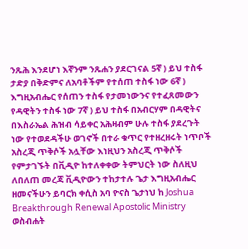ንጹሕ እንደሆነ እኛንም ንጹሐን ያደርገናል 5ኛ ) ይህ ተስፋ ታድያ በቅድምና ለአባቶችም የተሰጠ ተስፋ ነው 6ኛ ) እግዚአብሔር የሰጠን ተስፋ የታመነውንና የተፈጸመውን የዳዊትን ተስፋ ነው 7ኛ ) ይህ ተስፋ በአብርሃም በዳዊትና በእስራኤል ሕዝብ ሳይቀር አሕዛብም ሁሉ ተስፋ ያደረጉት ነው የተወደዳችሁ ወገኖች በተራ ቁጥር የተዘረዘሩት ነጥቦች አስረጂ ጥቅሶች አሏቸው እነዚህን አስረጂ ጥቅሶች የምታገኙት በቪዲዮ ከተለቀቀው ትምህርት ነው ስለዚህ ለበለጠ መረጃ ቪዲዮውን ተከታተሉ ጌታ እግዚአብሔር ዘመናችሁን ይባርክ ቀሲስ አባ ዮናስ ጌታነህ ከ Joshua Breakthrough Renewal Apostolic Ministry ወስብሐት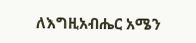ለእግዚአብሔር አሜን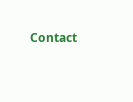Contact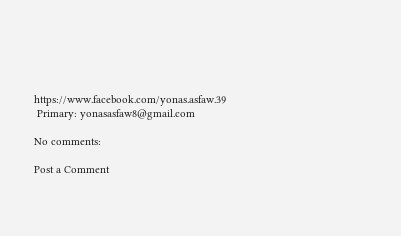https://www.facebook.com/yonas.asfaw.39
 Primary: yonasasfaw8@gmail.com

No comments:

Post a Comment